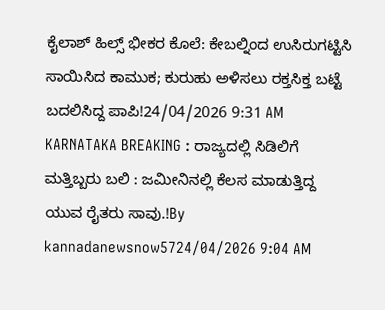ಕೈಲಾಶ್ ಹಿಲ್ಸ್ ಭೀಕರ ಕೊಲೆ: ಕೇಬಲ್ನಿಂದ ಉಸಿರುಗಟ್ಟಿಸಿ ಸಾಯಿಸಿದ ಕಾಮುಕ; ಕುರುಹು ಅಳಿಸಲು ರಕ್ತಸಿಕ್ತ ಬಟ್ಟೆ ಬದಲಿಸಿದ್ದ ಪಾಪಿ!24/04/2026 9:31 AM
KARNATAKA BREAKING : ರಾಜ್ಯದಲ್ಲಿ ಸಿಡಿಲಿಗೆ ಮತ್ತಿಬ್ಬರು ಬಲಿ : ಜಮೀನಿನಲ್ಲಿ ಕೆಲಸ ಮಾಡುತ್ತಿದ್ದ ಯುವ ರೈತರು ಸಾವು.!By kannadanewsnow5724/04/2026 9:04 AM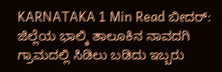KARNATAKA 1 Min Read ಬೀದರ್: ಜಿಲ್ಲೆಯ ಭಾಲ್ಕಿ ತಾಲೂಕಿನ ನಾವದಗಿ ಗ್ರಾಮದಲ್ಲಿ ಸಿಡಿಲು ಬಡಿದು ಇಬ್ಬರು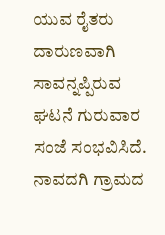ಯುವ ರೈತರು ದಾರುಣವಾಗಿ ಸಾವನ್ನಪ್ಪಿರುವ ಘಟನೆ ಗುರುವಾರ ಸಂಜೆ ಸಂಭವಿಸಿದೆ. ನಾವದಗಿ ಗ್ರಾಮದ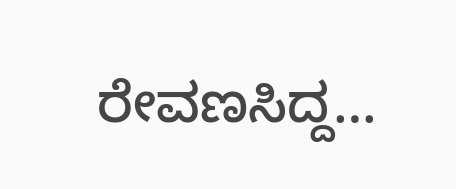ರೇವಣಸಿದ್ದ…